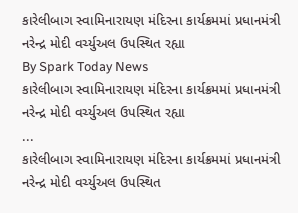કારેલીબાગ સ્વામિનારાયણ મંદિરના કાર્યક્રમમાં પ્રધાનમંત્રી નરેન્દ્ર મોદી વર્ચ્યુઅલ ઉપસ્થિત રહ્યા
By Spark Today News
કારેલીબાગ સ્વામિનારાયણ મંદિરના કાર્યક્રમમાં પ્રધાનમંત્રી નરેન્દ્ર મોદી વર્ચ્યુઅલ ઉપસ્થિત રહ્યા
...
કારેલીબાગ સ્વામિનારાયણ મંદિરના કાર્યક્રમમાં પ્રધાનમંત્રી નરેન્દ્ર મોદી વર્ચ્યુઅલ ઉપસ્થિત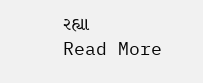રહ્યા
Read More